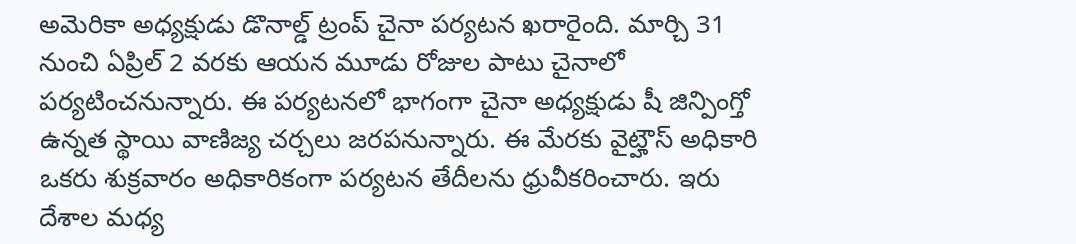అమెరికా అధ్యక్షుడు డొనాల్డ్ ట్రంప్ చైనా పర్యటన ఖరారైంది. మార్చి 31 నుంచి ఏప్రిల్ 2 వరకు ఆయన మూడు రోజుల పాటు చైనాలో పర్యటించనున్నారు. ఈ పర్యటనలో భాగంగా చైనా అధ్యక్షుడు షీ జిన్పింగ్తో ఉన్నత స్థాయి వాణిజ్య చర్చలు జరపనున్నారు. ఈ మేరకు వైట్హౌస్ అధికారి ఒకరు శుక్రవారం అధికారికంగా పర్యటన తేదీలను ధ్రువీకరించారు. ఇరు దేశాల మధ్య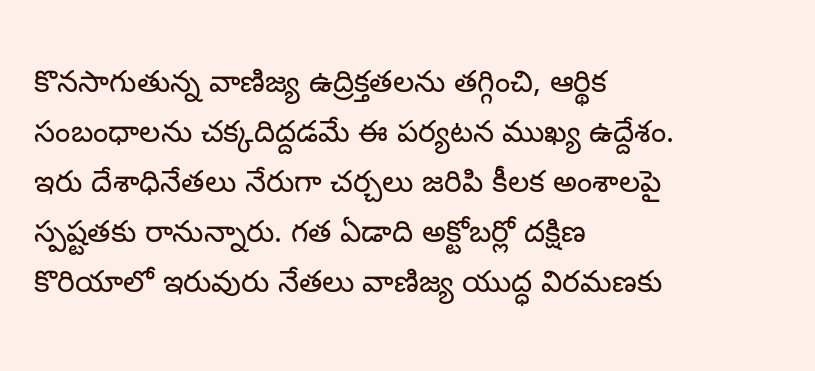కొనసాగుతున్న వాణిజ్య ఉద్రిక్తతలను తగ్గించి, ఆర్థిక సంబంధాలను చక్కదిద్దడమే ఈ పర్యటన ముఖ్య ఉద్దేశం. ఇరు దేశాధినేతలు నేరుగా చర్చలు జరిపి కీలక అంశాలపై స్పష్టతకు రానున్నారు. గత ఏడాది అక్టోబర్లో దక్షిణ కొరియాలో ఇరువురు నేతలు వాణిజ్య యుద్ధ విరమణకు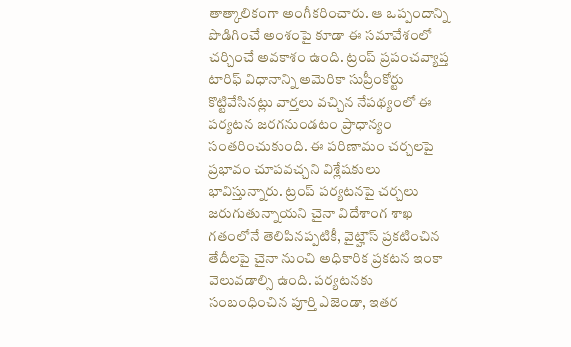తాత్కాలికంగా అంగీకరించారు. ఆ ఒప్పందాన్ని పొడిగించే అంశంపై కూడా ఈ సమావేశంలో చర్చించే అవకాశం ఉంది. ట్రంప్ ప్రపంచవ్యాప్త టారిఫ్ విధానాన్ని అమెరికా సుప్రీంకోర్టు కొట్టివేసినట్లు వార్తలు వచ్చిన నేపథ్యంలో ఈ పర్యటన జరగనుండటం ప్రాధాన్యం సంతరించుకుంది. ఈ పరిణామం చర్చలపై ప్రభావం చూపవచ్చని విశ్లేషకులు భావిస్తున్నారు. ట్రంప్ పర్యటనపై చర్చలు జరుగుతున్నాయని చైనా విదేశాంగ శాఖ గతంలోనే తెలిపినప్పటికీ, వైట్హౌస్ ప్రకటించిన తేదీలపై చైనా నుంచి అధికారిక ప్రకటన ఇంకా వెలువడాల్సి ఉంది. పర్యటనకు సంబంధించిన పూర్తి ఎజెండా, ఇతర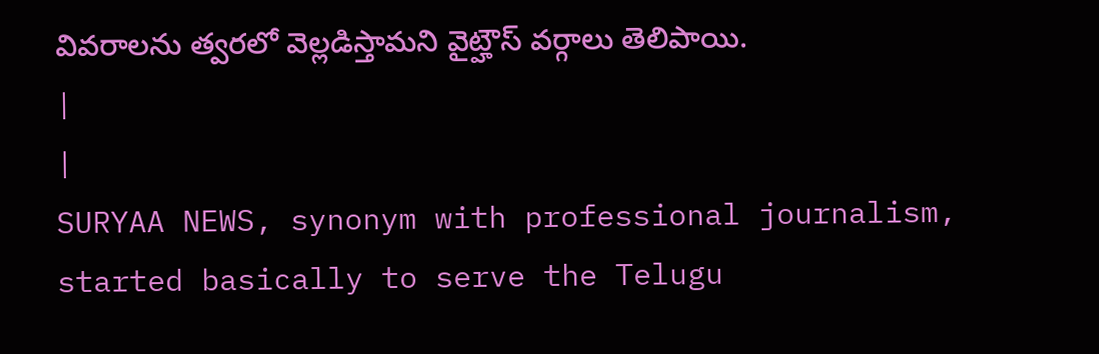వివరాలను త్వరలో వెల్లడిస్తామని వైట్హౌస్ వర్గాలు తెలిపాయి.
|
|
SURYAA NEWS, synonym with professional journalism, started basically to serve the Telugu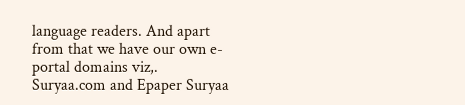language readers. And apart from that we have our own e-portal domains viz,. Suryaa.com and Epaper Suryaa